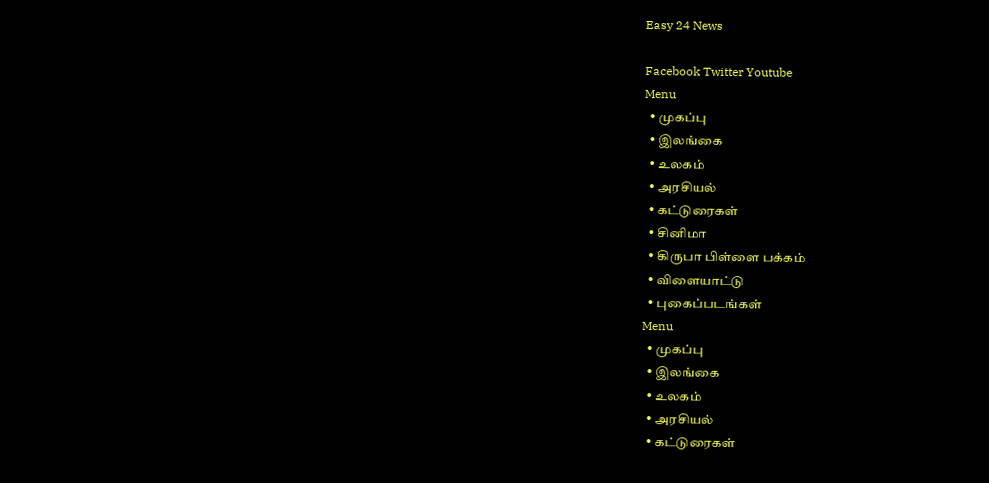Easy 24 News

Facebook Twitter Youtube
Menu
  • முகப்பு
  • இலங்கை
  • உலகம்
  • அரசியல்
  • கட்டுரைகள்
  • சினிமா
  • கிருபா பிள்ளை பக்கம்
  • விளையாட்டு
  • புகைப்படங்கள்
Menu
  • முகப்பு
  • இலங்கை
  • உலகம்
  • அரசியல்
  • கட்டுரைகள்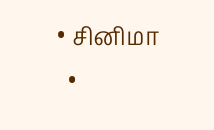• சினிமா
  •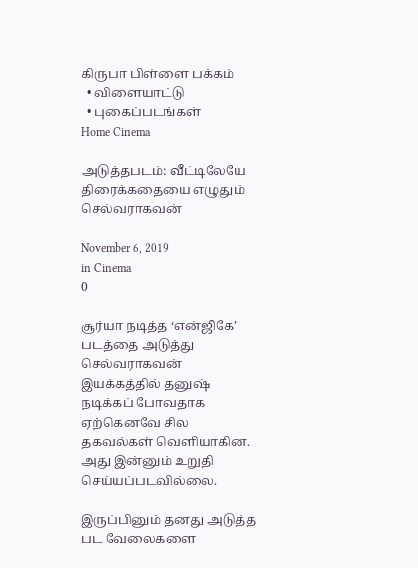கிருபா பிள்ளை பக்கம்
  • விளையாட்டு
  • புகைப்படங்கள்
Home Cinema

அடுத்தபடம்: வீட்டிலேயே திரைக்கதையை எழுதும் செல்வராகவன்

November 6, 2019
in Cinema
0

சூர்யா நடித்த ‘என்ஜிகே’ படத்தை அடுத்து செல்வராகவன் இயக்கத்தில் தனுஷ் நடிக்கப் போவதாக ஏற்கெனவே சில தகவல்கள் வெளியாகின. அது இன்னும் உறுதி செய்யப்படவில்லை.

இருப்பினும் தனது அடுத்த பட வேலைகளை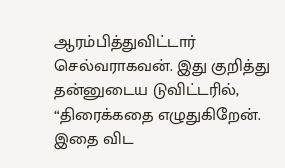ஆரம்பித்துவிட்டார் செல்வராகவன். இது குறித்து தன்னுடைய டுவிட்டரில், “திரைக்கதை எழுதுகிறேன். இதை விட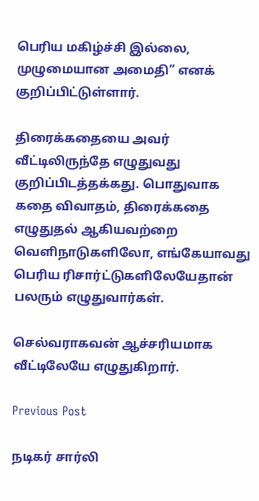பெரிய மகிழ்ச்சி இல்லை, முழுமையான அமைதி” எனக் குறிப்பிட்டுள்ளார்.

திரைக்கதையை அவர் வீட்டிலிருந்தே எழுதுவது குறிப்பிடத்தக்கது. பொதுவாக கதை விவாதம், திரைக்கதை எழுதுதல் ஆகியவற்றை வெளிநாடுகளிலோ, எங்கேயாவது பெரிய ரிசார்ட்டுகளிலேயேதான் பலரும் எழுதுவார்கள்.

செல்வராகவன் ஆச்சரியமாக வீட்டிலேயே எழுதுகிறார்.

Previous Post

நடிகர் சார்லி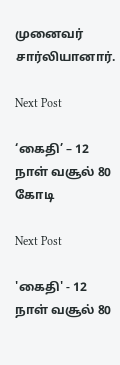முனைவர் சார்லியானார்.

Next Post

‘கைதி’ – 12 நாள் வசூல் 80 கோடி

Next Post

'கைதி' - 12 நாள் வசூல் 80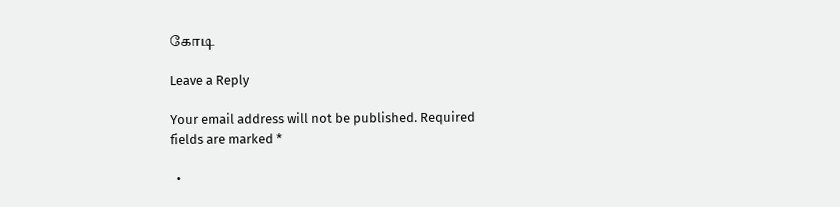கோடி

Leave a Reply

Your email address will not be published. Required fields are marked *

  •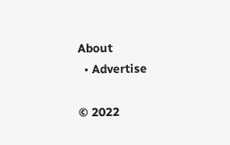About
  • Advertise

© 2022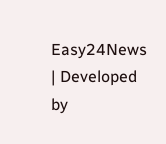Easy24News | Developed by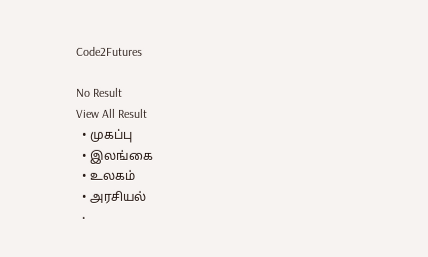Code2Futures

No Result
View All Result
  • முகப்பு
  • இலங்கை
  • உலகம்
  • அரசியல்
  •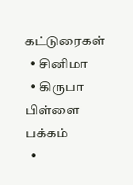கட்டுரைகள்
  • சினிமா
  • கிருபா பிள்ளை பக்கம்
  •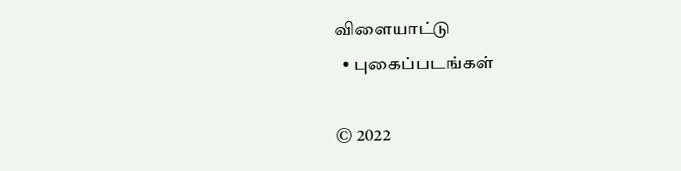விளையாட்டு
  • புகைப்படங்கள்

© 2022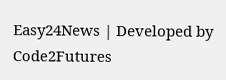Easy24News | Developed by Code2Futures